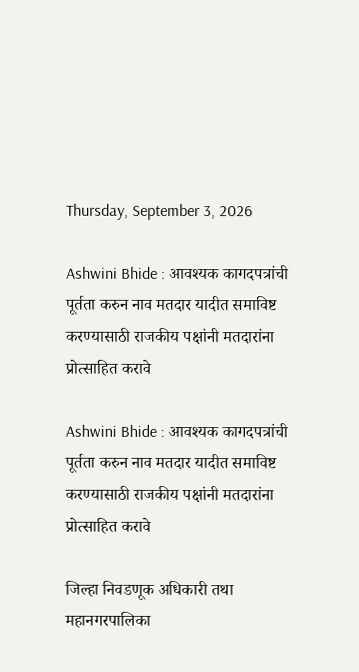Thursday, September 3, 2026

Ashwini Bhide : आवश्यक कागदपत्रांची पूर्तता करुन नाव मतदार यादीत समाविष्ट करण्यासाठी राजकीय पक्षांनी मतदारांना प्रोत्साहित करावे

Ashwini Bhide : आवश्यक कागदपत्रांची पूर्तता करुन नाव मतदार यादीत समाविष्ट करण्यासाठी राजकीय पक्षांनी मतदारांना प्रोत्साहित करावे

जिल्हा निवडणूक अधिकारी तथा महानगरपालिका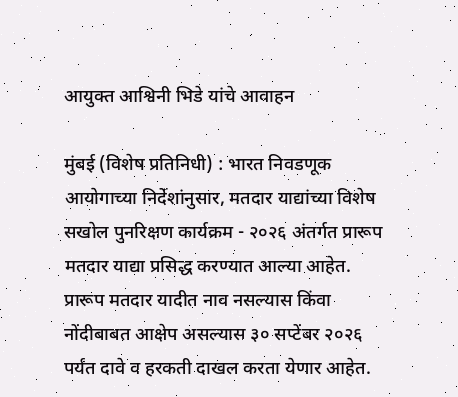आयुक्त आश्विनी भिडे यांचे आवाहन

मुंबई (विशेष प्रतिनिधी) : भारत निवडणूक आयोगाच्या निर्देशांनुसार, मतदार याद्यांच्या विशेष सखोल पुनरिक्षण कार्यक्रम - २०२६ अंतर्गत प्रारूप मतदार याद्या प्रसिद्ध करण्यात आल्या आहेत. प्रारूप मतदार यादीत नाव नसल्यास किंवा नोंदीबाबत आक्षेप असल्यास ३० सप्टेंबर २०२६ पर्यंत दावे व हरकती दाखल करता येणार आहेत.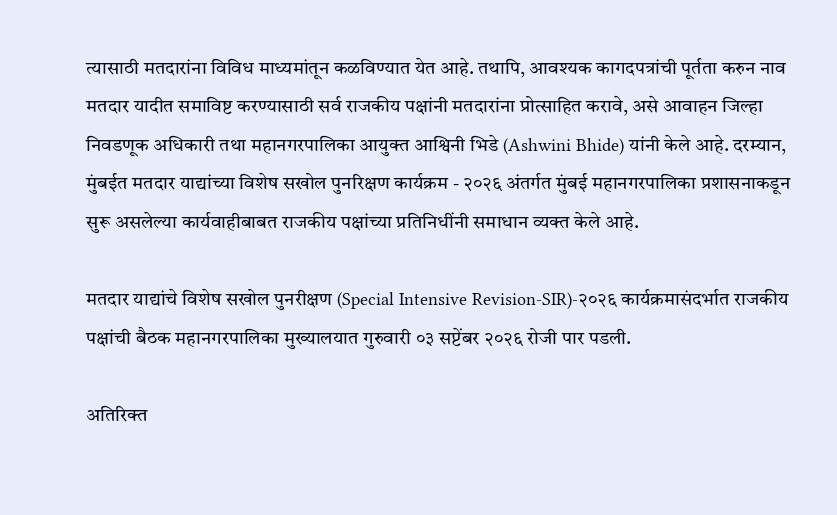त्यासाठी मतदारांना विविध माध्यमांतून कळविण्यात येत आहे. तथापि, आवश्यक कागदपत्रांची पूर्तता करुन नाव मतदार यादीत समाविष्ट करण्यासाठी सर्व राजकीय पक्षांनी मतदारांना प्रोत्साहित करावे, असे आवाहन जिल्हा निवडणूक अधिकारी तथा महानगरपालिका आयुक्त आश्विनी भिडे (Ashwini Bhide) यांनी केले आहे. दरम्यान, मुंबईत मतदार याद्यांच्या विशेष सखोल पुनरिक्षण कार्यक्रम - २०२६ अंतर्गत मुंबई महानगरपालिका प्रशासनाकडून सुरू असलेल्या कार्यवाहीबाबत राजकीय पक्षांच्या प्रतिनिधींनी समाधान व्यक्त केले आहे.

मतदार याद्यांचे विशेष सखोल पुनरीक्षण (Special Intensive Revision-SIR)-२०२६ कार्यक्रमासंदर्भात राजकीय पक्षांची बैठक महानगरपालिका मुख्यालयात गुरुवारी ०३ सप्टेंबर २०२६ रोजी पार पडली.

अतिरिक्त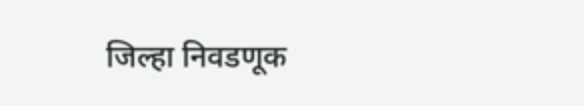जिल्हा निवडणूक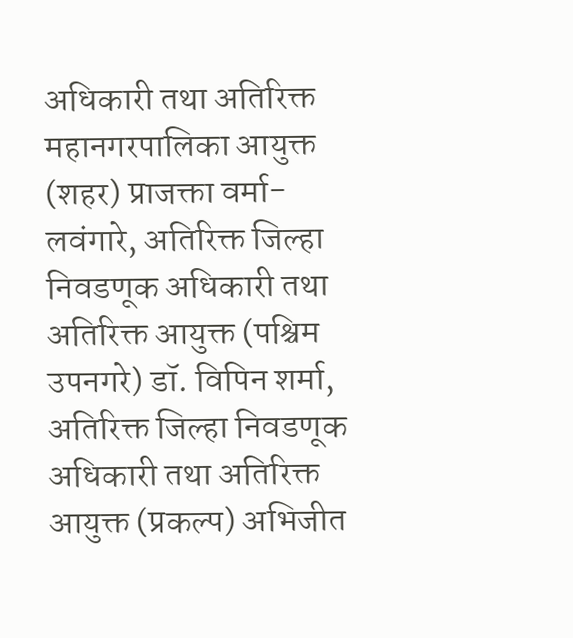अधिकारी तथा अतिरिक्त महानगरपालिका आयुक्त (शहर) प्राजक्ता वर्मा-लवंगारे, अतिरिक्त जिल्हा निवडणूक अधिकारी तथा अतिरिक्त आयुक्त (पश्चिम उपनगरे) डॉ. विपिन शर्मा, अतिरिक्त जिल्हा निवडणूक अधिकारी तथा अतिरिक्त आयुक्त (प्रकल्प) अभिजीत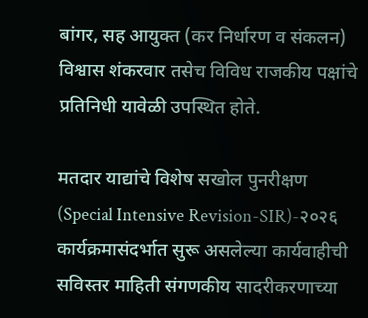बांगर, सह आयुक्त (कर निर्धारण व संकलन) विश्वास शंकरवार तसेच विविध राजकीय पक्षांचे प्रतिनिधी यावेळी उपस्थित होते.

मतदार याद्यांचे विशेष सखोल पुनरीक्षण (Special Intensive Revision-SIR)-२०२६ कार्यक्रमासंदर्भात सुरू असलेल्या कार्यवाहीची सविस्तर माहिती संगणकीय सादरीकरणाच्या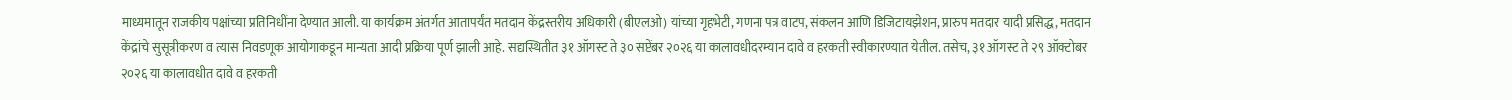माध्यमातून राजकीय पक्षांच्या प्रतिनिधींना देण्यात आली. या कार्यक्रम अंतर्गत आतापर्यंत मतदान केंद्रस्तरीय अधिकारी (बीएलओ) यांच्या गृहभेटी, गणना पत्र वाटप, संकलन आणि डिजिटायझेशन, प्रारुप मतदार यादी प्रसिद्ध, मतदान केंद्रांचे सुसूत्रीकरण व त्यास निवडणूक आयोगाकडून मान्यता आदी प्रक्रिया पूर्ण झाली आहे. सद्यस्थितीत ३१ ऑगस्ट ते ३० सप्टेंबर २०२६ या कालावधीदरम्यान दावे व हरकती स्वीकारण्यात येतील. तसेच, ३१ ऑगस्ट ते २९ ऑक्टोबर २०२६ या कालावधीत दावे व हरकती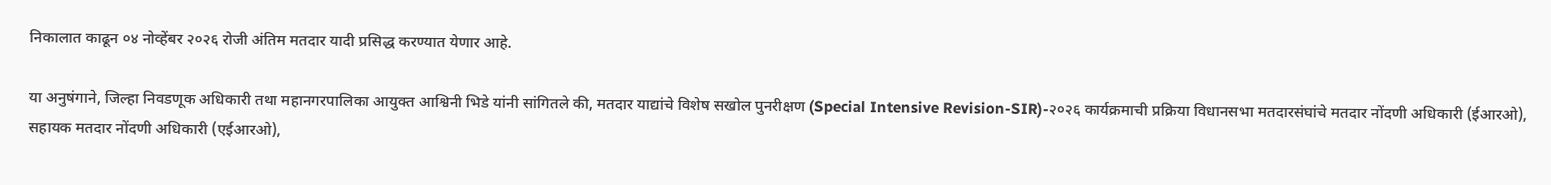निकालात काढून ०४ नोव्हेंबर २०२६ रोजी अंतिम मतदार यादी प्रसिद्ध करण्यात येणार आहे.

या अनुषंगाने, जिल्हा निवडणूक अधिकारी तथा महानगरपालिका आयुक्त आश्विनी भिडे यांनी सांगितले की, मतदार याद्यांचे विशेष सखोल पुनरीक्षण (Special Intensive Revision-SIR)-२०२६ कार्यक्रमाची प्रक्रिया विधानसभा मतदारसंघांचे मतदार नोंदणी अधिकारी (ईआरओ), सहायक मतदार नोंदणी अधिकारी (एईआरओ),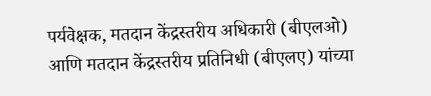पर्यवेक्षक, मतदान केंद्रस्तरीय अधिकारी (बीएलओ) आणि मतदान केंद्रस्तरीय प्रतिनिधी (बीएलए) यांच्या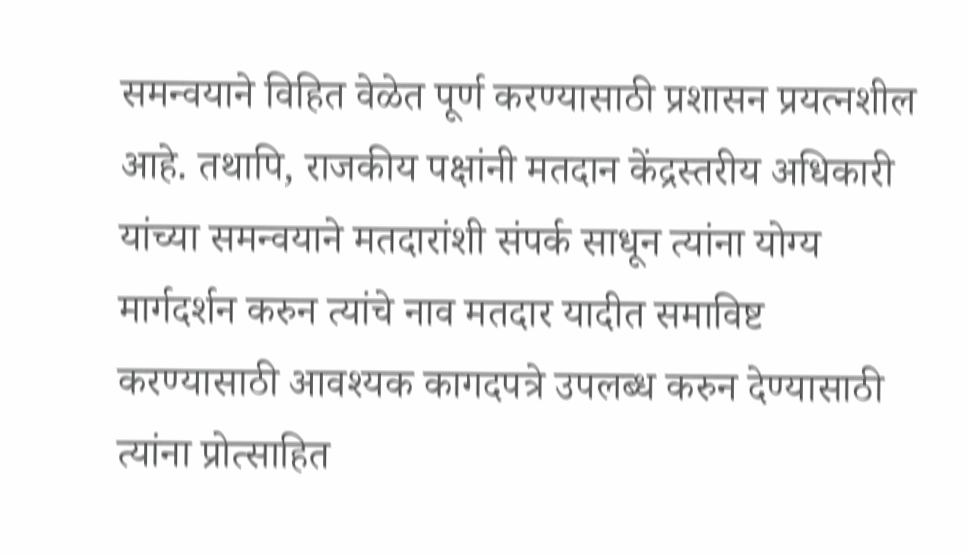समन्वयाने विहित वेळेत पूर्ण करण्यासाठी प्रशासन प्रयत्नशील आहे. तथापि, राजकीय पक्षांनी मतदान केंद्रस्तरीय अधिकारी यांच्या समन्वयाने मतदारांशी संपर्क साधून त्यांना योग्य मार्गदर्शन करुन त्यांचे नाव मतदार यादीत समाविष्ट करण्यासाठी आवश्यक कागदपत्रे उपलब्ध करुन देण्यासाठी त्यांना प्रोत्साहित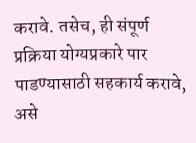करावे. तसेच, ही संपूर्ण प्रक्रिया योग्यप्रकारे पार पाडण्यासाठी सहकार्य करावे, असे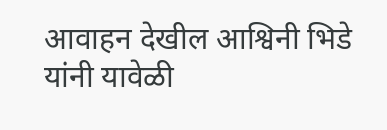आवाहन देखील आश्विनी भिडे यांनी यावेळी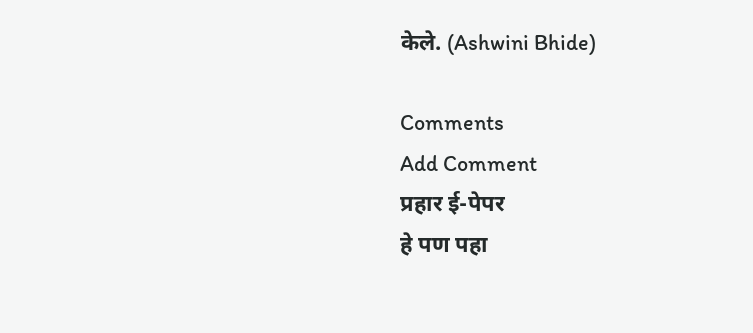केले. (Ashwini Bhide)

Comments
Add Comment
प्रहार ई-पेपर
हे पण पहा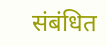संबंधित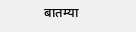बातम्या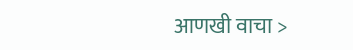आणखी वाचा >